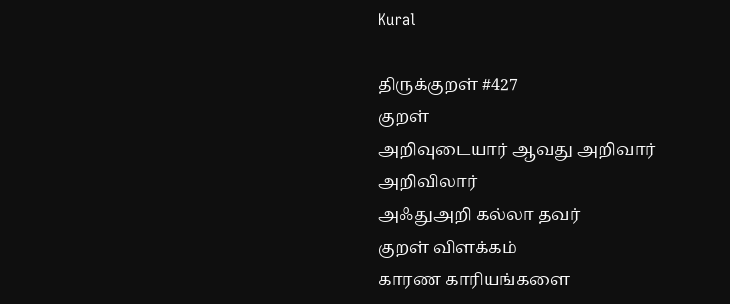Kural

திருக்குறள் #427
குறள்
அறிவுடையார் ஆவது அறிவார் அறிவிலார்
அஃதுஅறி கல்லா தவர்
குறள் விளக்கம்
காரண காரியங்களை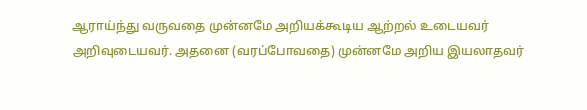ஆராய்ந்து வருவதை முன்னமே அறியக்கூடிய ஆற்றல் உடையவர் அறிவுடையவர். அதனை (வரப்போவதை) முன்னமே அறிய இயலாதவர்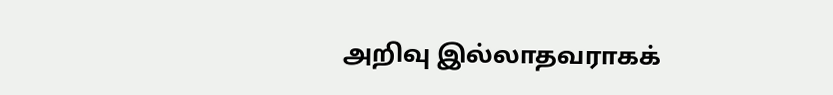அறிவு இல்லாதவராகக்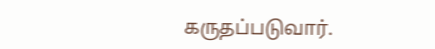கருதப்படுவார்.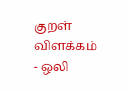குறள் விளக்கம் - ஒலி